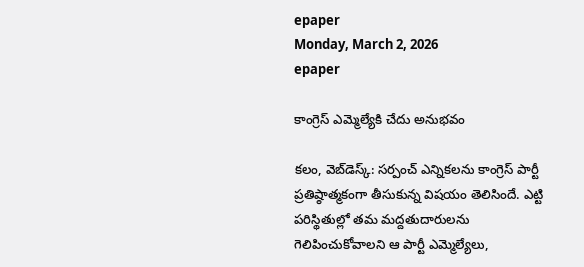epaper
Monday, March 2, 2026
epaper

కాంగ్రెస్ ఎమ్మెల్యేకి చేదు అనుభవం

కలం, వెబ్‌డెస్క్: సర్పంచ్ ఎన్నికలను కాంగ్రెస్ పార్టీ ప్రతిష్ఠాత్మకంగా తీసుకున్న విషయం తెలిసిందే. ఎట్టి పరిస్థితుల్లో తమ మద్దతుదారులను గెలిపించుకోవాలని ఆ పార్టీ ఎమ్మెల్యేలు,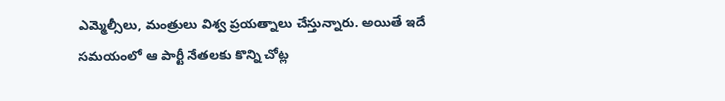ఎమ్మెల్సీలు, మంత్రులు విశ్వ ప్రయత్నాలు చేస్తున్నారు. అయితే ఇదే సమయంలో ఆ పార్టీ నేతలకు కొన్ని చోట్ల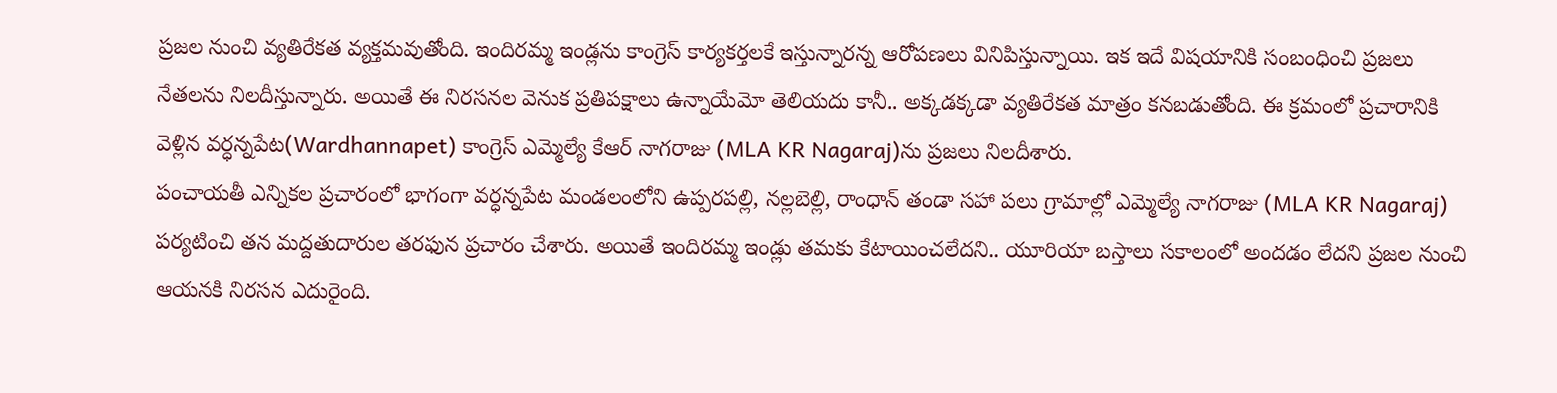ప్రజల నుంచి వ్యతిరేకత వ్యక్తమవుతోంది. ఇందిరమ్మ ఇండ్లను కాంగ్రెస్ కార్యకర్తలకే ఇస్తున్నారన్న ఆరోపణలు వినిపిస్తున్నాయి. ఇక ఇదే విషయానికి సంబంధించి ప్రజలు నేతలను నిలదీస్తున్నారు. అయితే ఈ నిరసనల వెనుక ప్రతిపక్షాలు ఉన్నాయేమో తెలియదు కానీ.. అక్కడక్కడా వ్యతిరేకత మాత్రం కనబడుతోంది. ఈ క్రమంలో ప్రచారానికి వెళ్లిన వర్ధన్నపేట(Wardhannapet) కాంగ్రెస్ ఎమ్మెల్యే కేఆర్ నాగరాజు (MLA KR Nagaraj)ను ప్రజలు నిలదీశారు.
పంచాయతీ ఎన్నికల ప్రచారంలో భాగంగా వర్ధన్నపేట మండలంలోని ఉప్పరపల్లి, నల్లబెల్లి, రాంధాన్ తండా సహా పలు గ్రామాల్లో ఎమ్మెల్యే నాగరాజు (MLA KR Nagaraj) పర్యటించి తన మద్దతుదారుల తరఫున ప్రచారం చేశారు. అయితే ఇందిరమ్మ ఇండ్లు తమకు కేటాయించలేదని.. యూరియా బస్తాలు సకాలంలో అందడం లేదని ప్రజల నుంచి ఆయనకి నిరసన ఎదురైంది.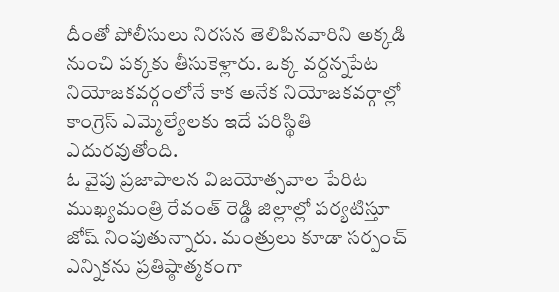దీంతో పోలీసులు నిరసన తెలిపినవారిని అక్కడి నుంచి పక్కకు తీసుకెళ్లారు. ఒక్క వర్దన్నపేట నియోజకవర్గంలోనే కాక అనేక నియోజకవర్గాల్లో కాంగ్రెస్ ఎమ్మెల్యేలకు ఇదే పరిస్థితి ఎదురవుతోంది.
ఓ వైపు ప్రజాపాలన విజయోత్సవాల పేరిట ముఖ్యమంత్రి రేవంత్ రెడ్డి జిల్లాల్లో పర్యటిస్తూ జోష్ నింపుతున్నారు. మంత్రులు కూడా సర్పంచ్ ఎన్నికను ప్రతిష్ఠాత్మకంగా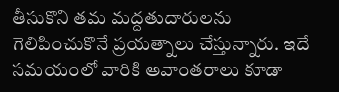తీసుకొని తమ మద్దతుదారులను గెలిపించుకొనే ప్రయత్నాలు చేస్తున్నారు. ఇదే సమయంలో వారికి అవాంతరాలు కూడా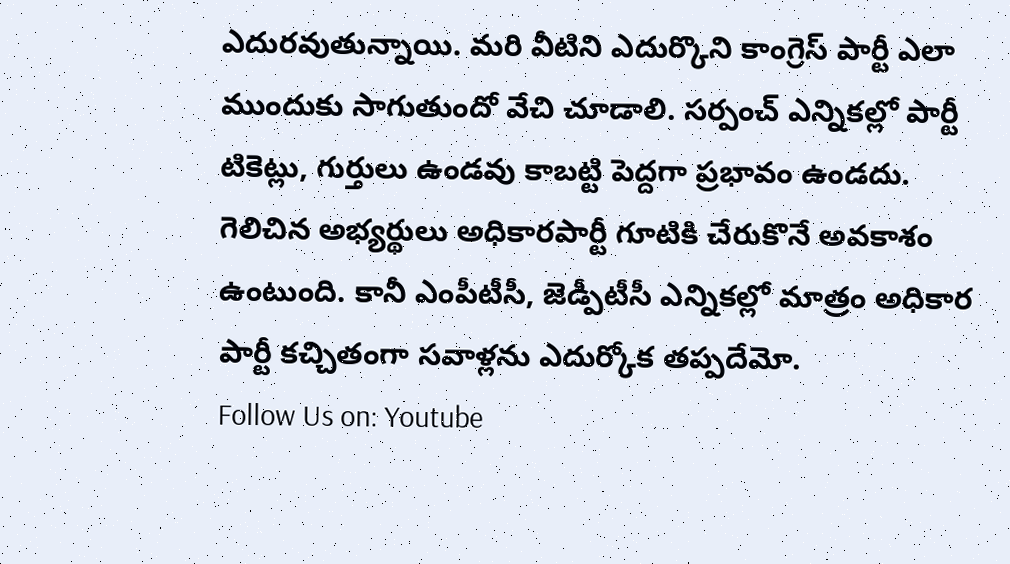ఎదురవుతున్నాయి. మరి వీటిని ఎదుర్కొని కాంగ్రెస్ పార్టీ ఎలా ముందుకు సాగుతుందో వేచి చూడాలి. సర్పంచ్ ఎన్నికల్లో పార్టీ టికెట్లు, గుర్తులు ఉండవు కాబట్టి పెద్దగా ప్రభావం ఉండదు. గెలిచిన అభ్యర్థులు అధికారపార్టీ గూటికి చేరుకొనే అవకాశం ఉంటుంది. కానీ ఎంపీటీసీ, జెడ్పీటీసీ ఎన్నికల్లో మాత్రం అధికార పార్టీ కచ్చితంగా సవాళ్లను ఎదుర్కోక తప్పదేమో.
Follow Us on: Youtube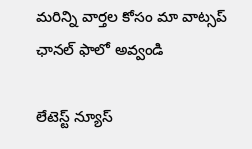మ‌రిన్ని వార్త‌ల కోసం మా వాట్స‌ప్ ఛాన‌ల్ ఫాలో అవ్వండి

లేటెస్ట్ న్యూస్‌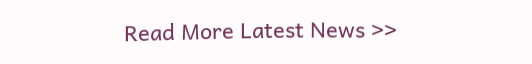Read More Latest News >>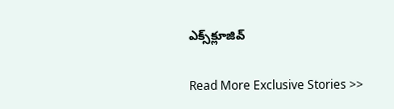ఎక్స్‌క్లూజివ్‌

Read More Exclusive Stories >>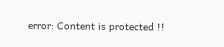error: Content is protected !!